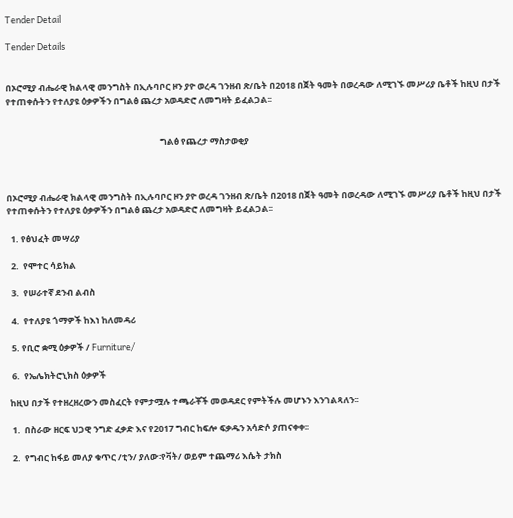Tender Detail

Tender Details


በኦሮሚያ ብሔራዊ ክልላዊ መንግስት በኢሉባቦር ዞን ያዮ ወረዳ ገንዘብ ጽ/ቤት በ2018 በጀት ዓመት በወረዳው ለሚገኙ መሥሪያ ቤቶች ከዚህ በታች የተጠቀሱትን የተለያዩ ዕቃዎችን በግልፅ ጨረታ አወዳድሮ ለመግዛት ይፈልጋል፡፡


                                                                             ግልፅ የጨረታ ማስታወቂያ



በኦሮሚያ ብሔራዊ ክልላዊ መንግስት በኢሉባቦር ዞን ያዮ ወረዳ ገንዘብ ጽ/ቤት በ2018 በጀት ዓመት በወረዳው ለሚገኙ መሥሪያ ቤቶች ከዚህ በታች የተጠቀሱትን የተለያዩ ዕቃዎችን በግልፅ ጨረታ አወዳድሮ ለመግዛት ይፈልጋል፡፡

  1. የፅህፈት መሣሪያ

  2.  የሞተር ሳይክል

  3.  የሠራተኛ ደንብ ልብስ

  4.  የተለያዩ ጎማዎች ከእነ ከለመዳሪ

  5. የቢሮ ቋሚ ዕቃዎች / Furniture/

  6.  የኤሌክትሮኒክስ ዕቃዎች

 ከዚህ በታች የተዘረዘረውን መስፈርት የምታሟሉ ተጫራቾች መወዳደር የምትችሉ መሆኑን እንገልጻለን፡፡

  1.  በስራው ዘርፍ ህጋዊ ንግድ ፈቃድ እና የ2017 ግብር ከፍሎ ፍቃዱን አሳድሶ ያጠናቀቀ፡፡

  2.  የግብር ከፋይ መለያ ቁጥር /ቲን/ ያለው፡የቫት/ ወይም ተጨማሪ እሴት ታክስ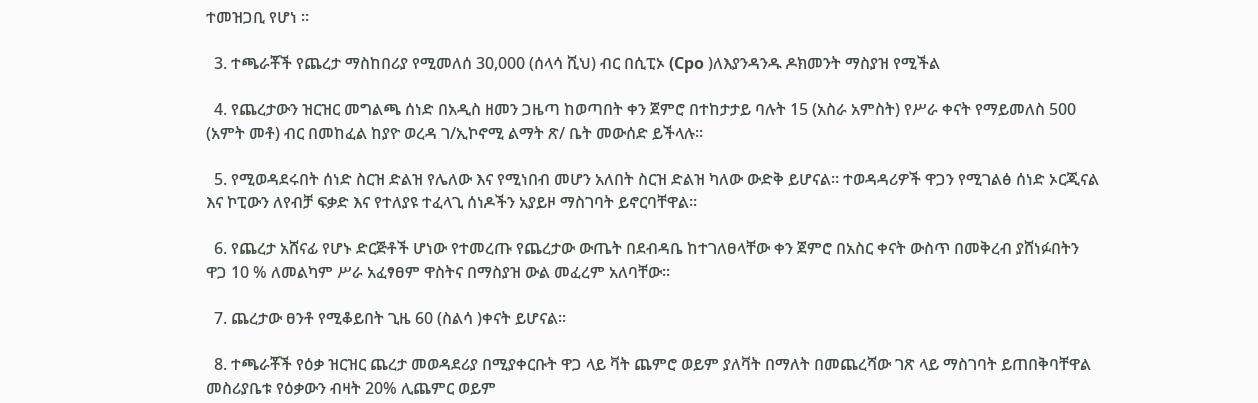ተመዝጋቢ የሆነ ፡፡

  3. ተጫራቾች የጨረታ ማስከበሪያ የሚመለሰ 30,000 (ሰላሳ ሺህ) ብር በሲፒኦ (Cpo )ለእያንዳንዱ ዶክመንት ማስያዝ የሚችል

  4. የጨረታውን ዝርዝር መግልጫ ሰነድ በአዲስ ዘመን ጋዜጣ ከወጣበት ቀን ጀምሮ በተከታታይ ባሉት 15 (አስራ አምስት) የሥራ ቀናት የማይመለስ 500 (አምት መቶ) ብር በመከፈል ከያዮ ወረዳ ገ/ኢኮኖሚ ልማት ጽ/ ቤት መውሰድ ይችላሉ፡፡

  5. የሚወዳደሩበት ሰነድ ስርዝ ድልዝ የሌለው እና የሚነበብ መሆን አለበት ስርዝ ድልዝ ካለው ውድቅ ይሆናል፡፡ ተወዳዳሪዎች ዋጋን የሚገልፅ ሰነድ ኦርጂናል እና ኮፒውን ለየብቻ ፍቃድ እና የተለያዩ ተፈላጊ ሰነዶችን አያይዞ ማስገባት ይኖርባቸዋል፡፡

  6. የጨረታ አሸናፊ የሆኑ ድርጅቶች ሆነው የተመረጡ የጨረታው ውጤት በደብዳቤ ከተገለፀላቸው ቀን ጀምሮ በአስር ቀናት ውስጥ በመቅረብ ያሸነፉበትን ዋጋ 10 % ለመልካም ሥራ አፈፃፀም ዋስትና በማስያዝ ውል መፈረም አለባቸው፡፡

  7. ጨረታው ፀንቶ የሚቆይበት ጊዜ 60 (ስልሳ )ቀናት ይሆናል፡፡

  8. ተጫራቾች የዕቃ ዝርዝር ጨረታ መወዳደሪያ በሚያቀርቡት ዋጋ ላይ ቫት ጨምሮ ወይም ያለቫት በማለት በመጨረሻው ገጽ ላይ ማስገባት ይጠበቅባቸዋል መስሪያቤቱ የዕቃውን ብዛት 20% ሊጨምር ወይም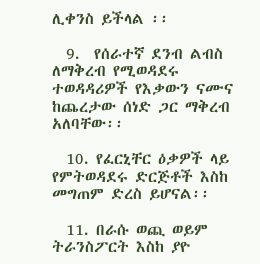ሊቀንስ ይችላል ፡፡

  9.  የሰራተኛ ደንብ ልብስ ለማቅረብ የሚወዳደሩ ተወዳዳሪዎች የእቃውን ናሙና ከጨረታው ሰነድ ጋር ማቅረብ አለባቸው፡፡

  10. የፈርኒቸር ዕቃዎች ላይ የምትወዳደሩ ድርጅቶች እስከ መግጠም ድረስ ይሆናል፡፡

  11. በራሱ ወጪ ወይም ትራንስፖርት እስከ ያዮ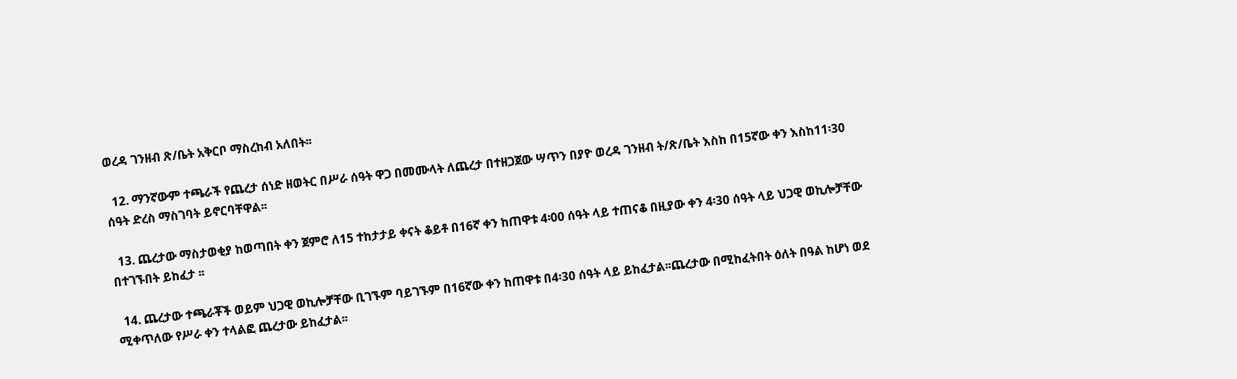ወረዳ ገንዘብ ጽ/ቤት አቅርቦ ማስረከብ አለበት፡፡

  12. ማንኛውም ተጫራች የጨረታ ሰነድ ዘወትር በሥራ ሰዓት ዋጋ በመሙላት ለጨረታ በተዘጋጀው ሣጥን በያዮ ወረዳ ገንዘብ ት/ጽ/ቤት እስከ በ15ኛው ቀን እስከ11፡30 ሰዓት ድረስ ማስገባት ይኖርባቸዋል፡፡

  13. ጨረታው ማስታወቂያ ከወጣበት ቀን ጀምሮ ለ15 ተከታታይ ቀናት ቆይቶ በ16ኛ ቀን ከጠዋቱ 4፡00 ሰዓት ላይ ተጠናቆ በዚያው ቀን 4፡30 ሰዓት ላይ ህጋዊ ወኪሎቻቸው በተገኙበት ይከፈታ ፡፡

  14. ጨረታው ተጫራቾች ወይም ህጋዊ ወኪሎቻቸው ቢገኙም ባይገኙም በ16ኛው ቀን ከጠዋቱ በ4፡30 ሰዓት ላይ ይከፈታል፡፡ጨረታው በሚከፈትበት ዕለት በዓል ከሆነ ወደ ሚቀጥለው የሥራ ቀን ተላልፎ ጨረታው ይከፈታል፡፡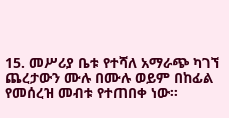15. መሥሪያ ቤቱ የተሻለ አማራጭ ካገኘ ጨረታውን ሙሉ በሙሉ ወይም በከፊል የመሰረዝ መብቱ የተጠበቀ ነው፡፡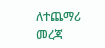ለተጨማሪ መረጃ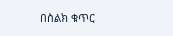በስልክ ቁጥር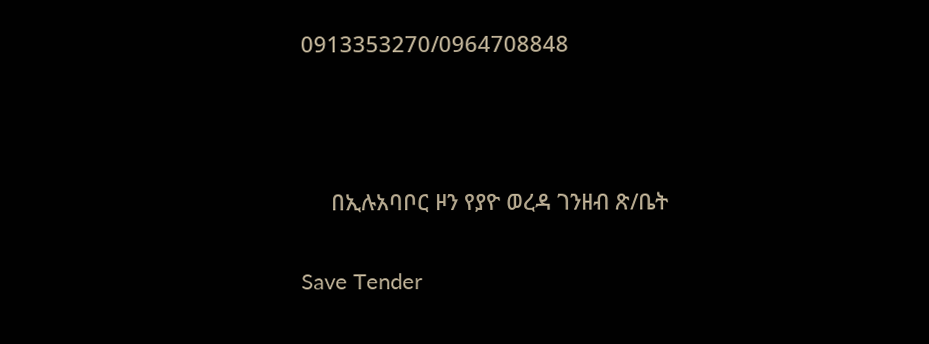0913353270/0964708848



     በኢሉአባቦር ዞን የያዮ ወረዳ ገንዘብ ጽ/ቤት

Save Tender